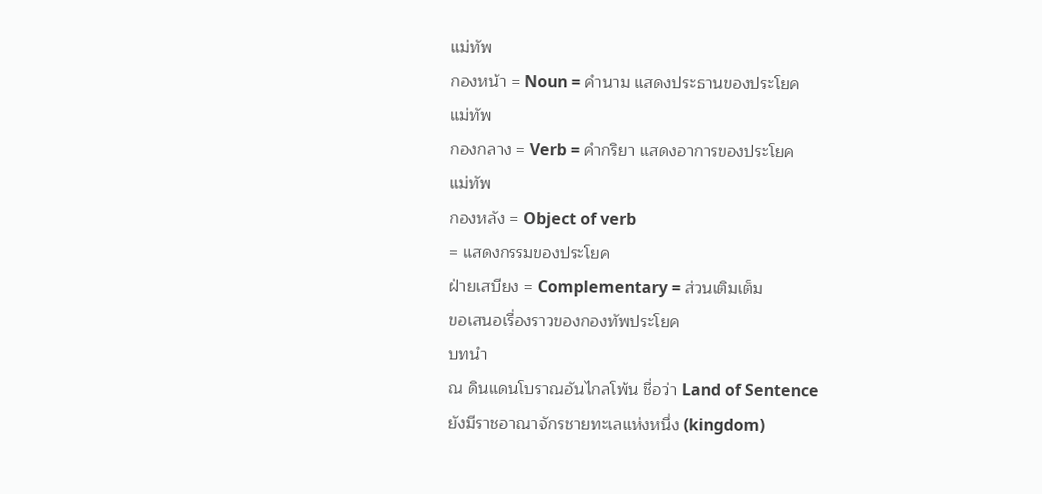แม่ทัพ
กองหน้า = Noun = คำนาม แสดงประธานของประโยค
แม่ทัพ
กองกลาง = Verb = คำกริยา แสดงอาการของประโยค
แม่ทัพ
กองหลัง = Object of verb
= แสดงกรรมของประโยค
ฝ่ายเสบียง = Complementary = ส่วนเติมเต็ม
ขอเสนอเรื่องราวของกองทัพประโยค
บทนำ
ณ ดินแดนโบราณอันไกลโพ้น ชื่อว่า Land of Sentence
ยังมีราชอาณาจักรชายทะเลแห่งหนึ่ง (kingdom)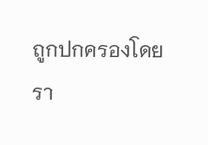ถูกปกครองโดย
รา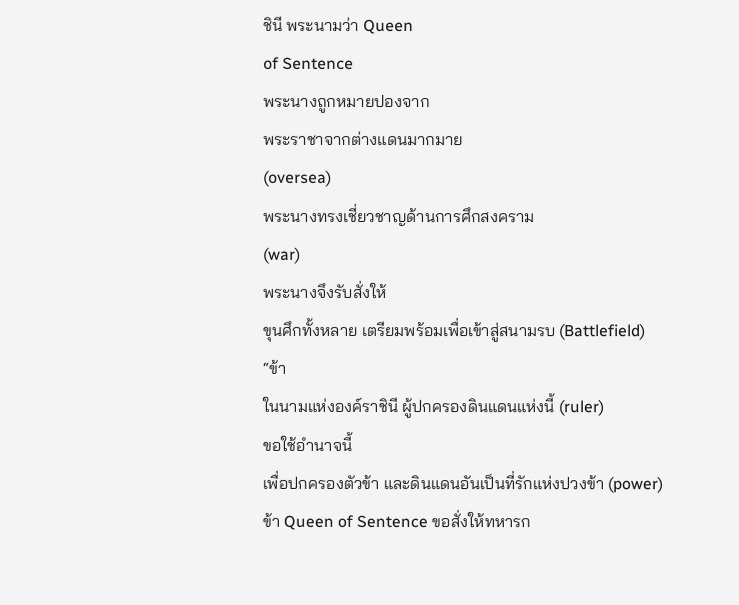ชินี พระนามว่า Queen
of Sentence
พระนางถูกหมายปองจาก
พระราชาจากต่างแดนมากมาย
(oversea)
พระนางทรงเชี่ยวชาญด้านการศึกสงคราม
(war)
พระนางจึงรับสั่งให้
ขุนศึกทั้งหลาย เตรียมพร้อมเพื่อเข้าสู่สนามรบ (Battlefield)
“ข้า
ในนามแห่งองค์ราชินี ผู้ปกครองดินแดนแห่งนี้ (ruler)
ขอใช้อำนาจนี้
เพื่อปกครองตัวข้า และดินแดนอันเป็นที่รักแห่งปวงข้า (power)
ข้า Queen of Sentence ขอสั่งให้ทหารก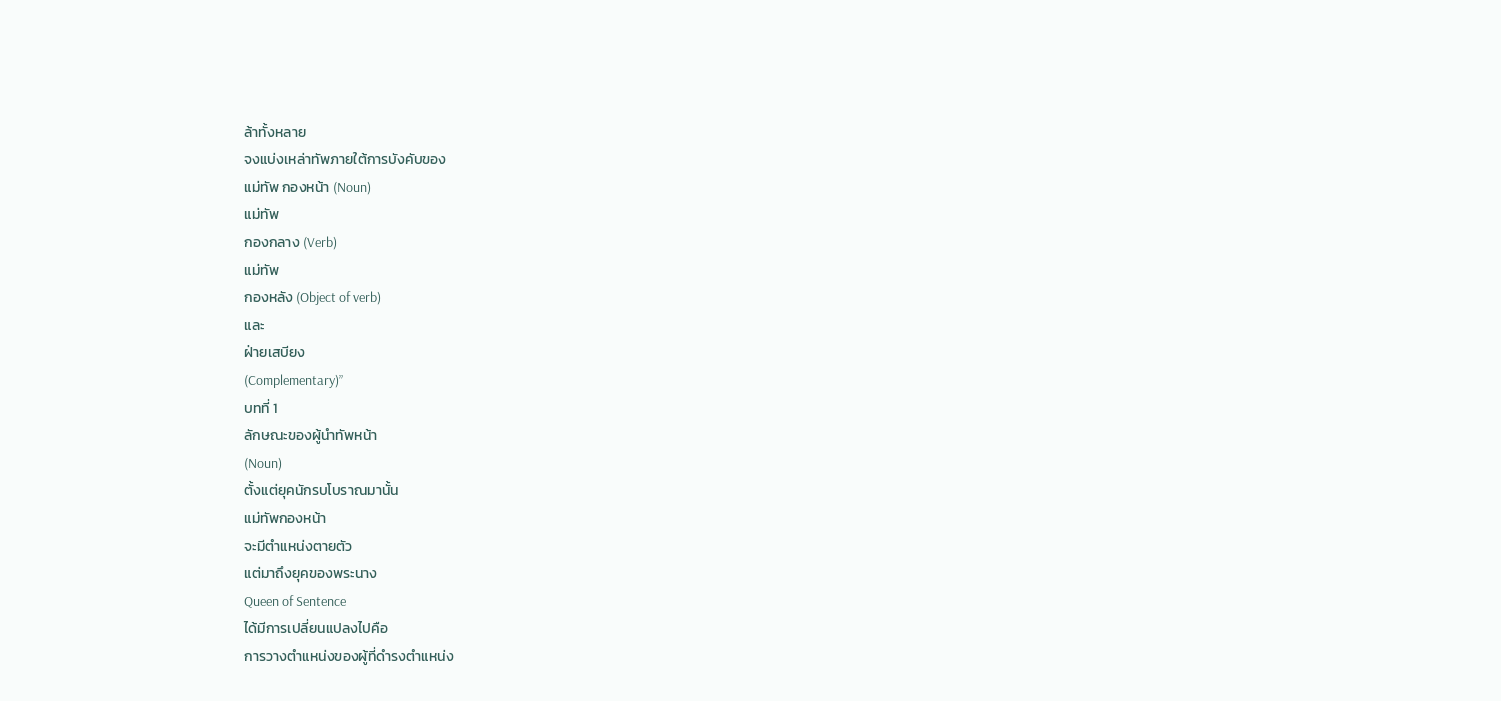ล้าทั้งหลาย
จงแบ่งเหล่าทัพภายใต้การบังคับของ
แม่ทัพ กองหน้า (Noun)
แม่ทัพ
กองกลาง (Verb)
แม่ทัพ
กองหลัง (Object of verb)
และ
ฝ่ายเสบียง
(Complementary)”
บทที่ 1
ลักษณะของผู้นำทัพหน้า
(Noun)
ตั้งแต่ยุคนักรบโบราณมานั้น
แม่ทัพกองหน้า
จะมีตำแหน่งตายตัว
แต่มาถึงยุคของพระนาง
Queen of Sentence
ได้มีการเปลี่ยนแปลงไปคือ
การวางตำแหน่งของผู้ที่ดำรงตำแหน่ง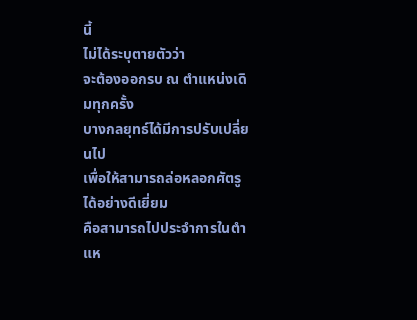นี้
ไม่ได้ระบุตายตัวว่า
จะต้องออกรบ ณ ตำแหน่งเดิมทุกครั้ง
บางกลยุทธ์ได้มีการปรับเปลี่ยนไป
เพื่อให้สามารถล่อหลอกศัตรูได้อย่างดีเยี่ยม
คือสามารถไปประจำการในตำแห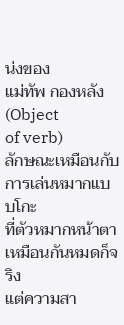น่งของ
แม่ทัพ กองหลัง (Object
of verb)
ลักษณะเหมือนกับการเล่นหมากแบบโกะ
ที่ตัวหมากหน้าตาเหมือนกันหมดก็จริง
แต่ความสา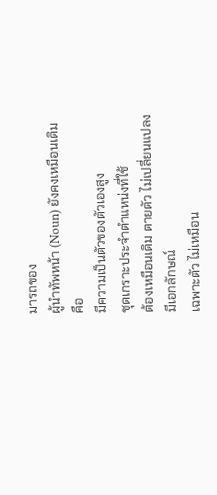มารถของ
ผู้นำทัพหน้า (Noun) ยังคงเหมือนเดิม
คือ
มีความเป็นตัวของตัวเองสูง
ชุดเกราะประจำตำแหน่งที่ใช้
ต้องเหมือนเดิม ตายตัว ไม่เปลี่ยนแปลง
มีเอกลักษณ์
เฉพาะตัว ไม่เหมือน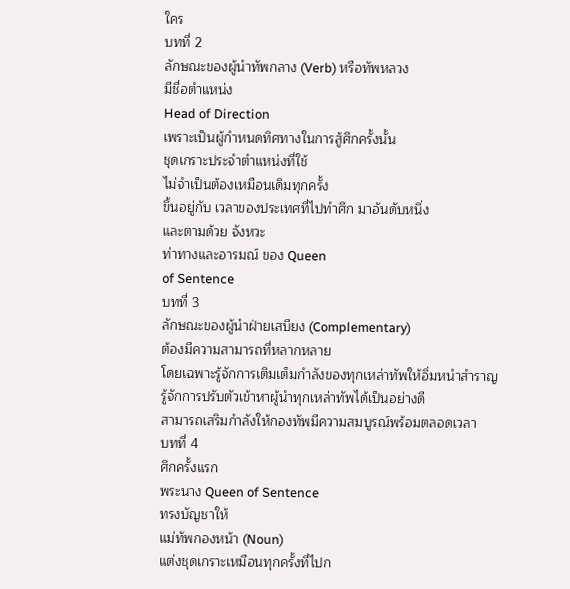ใคร
บทที่ 2
ลักษณะของผู้นำทัพกลาง (Verb) หรือทัพหลวง
มีชื่อตำแหน่ง
Head of Direction
เพราะเป็นผู้กำหนดทิศทางในการสู้ศึกครั้งนั้น
ชุดเกราะประจำตำแหน่งที่ใช้
ไม่จำเป็นต้องเหมือนเดิมทุกครั้ง
ขึ้นอยู่กับ เวลาของประเทศที่ไปทำศึก มาอันดับหนึ่ง
และตามด้วย จังหวะ
ท่าทางและอารมณ์ ของ Queen
of Sentence
บทที่ 3
ลักษณะของผู้นำฝ่ายเสบียง (Complementary)
ต้องมีความสามารถที่หลากหลาย
โดยเฉพาะรู้จักการเติมเต็มกำลังของทุกเหล่าทัพให้อิ่มหนำสำราญ
รู้จักการปรับตัวเข้าหาผู้นำทุกเหล่าทัพได้เป็นอย่างดี
สามารถเสริมกำลังให้กองทัพมีความสมบูรณ์พร้อมตลอดเวลา
บทที่ 4
ศึกครั้งแรก
พระนาง Queen of Sentence
ทรงบัญชาให้
แม่ทัพกองหน้า (Noun)
แต่งชุดเกราะเหมือนทุกครั้งที่ไปก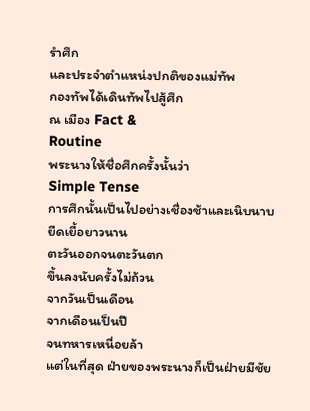รำศึก
และประจำตำแหน่งปกติของแม่ทัพ
กองทัพได้เดินทัพไปสู้ศึก
ณ เมือง Fact &
Routine
พระนางให้ชื่อศึกครั้งนั้นว่า
Simple Tense
การศึกนั้นเป็นไปอย่างเชื่องช้าและเนิบนาบ
ยืดเยื้อยาวนาน
ตะวันออกจนตะวันตก
ขึ้นลงนับครั้งไม่ถ้วน
จากวันเป็นเดือน
จากเดือนเป็นปี
จนทหารเหนื่อยล้า
แต่ในที่สุด ฝ่ายของพระนางก็เป็นฝ่ายมีชัย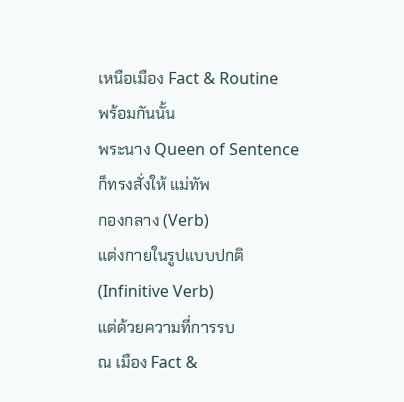เหนือเมือง Fact & Routine
พร้อมกันนั้น
พระนาง Queen of Sentence
ก็ทรงสั่งให้ แม่ทัพ
กองกลาง (Verb)
แต่งกายในรูปแบบปกติ
(Infinitive Verb)
แต่ด้วยความที่การรบ
ณ เมือง Fact &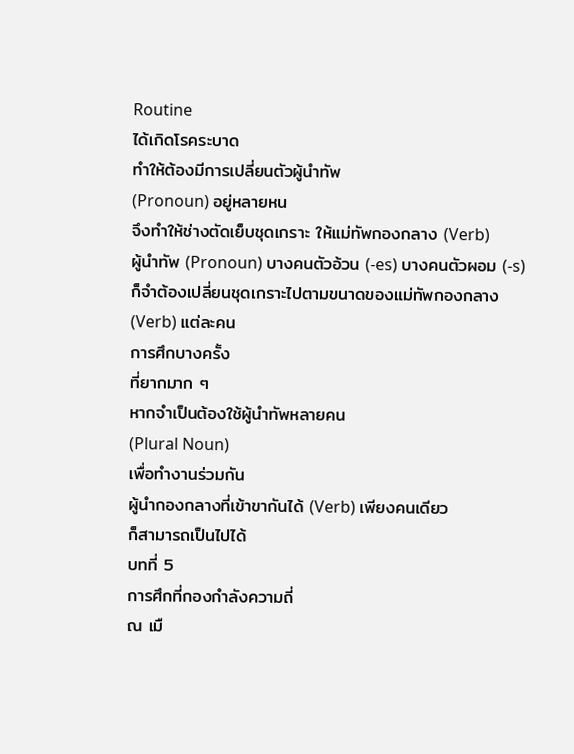Routine
ได้เกิดโรคระบาด
ทำให้ต้องมีการเปลี่ยนตัวผู้นำทัพ
(Pronoun) อยู่หลายหน
จึงทำให้ช่างตัดเย็บชุดเกราะ ให้แม่ทัพกองกลาง (Verb)
ผู้นำทัพ (Pronoun) บางคนตัวอ้วน (-es) บางคนตัวผอม (-s)
ก็จำต้องเปลี่ยนชุดเกราะไปตามขนาดของแม่ทัพกองกลาง
(Verb) แต่ละคน
การศึกบางครั้ง
ที่ยากมาก ๆ
หากจำเป็นต้องใช้ผู้นำทัพหลายคน
(Plural Noun)
เพื่อทำงานร่วมกัน
ผู้นำกองกลางที่เข้าขากันได้ (Verb) เพียงคนเดียว
ก็สามารถเป็นไปได้
บทที่ 5
การศึกที่กองกำลังความถี่
ณ เมื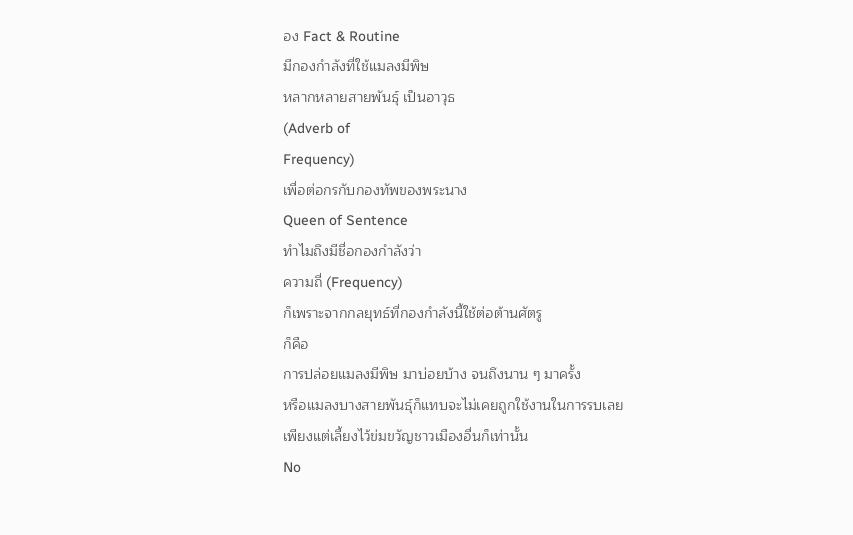อง Fact & Routine
มีกองกำลังที่ใช้แมลงมีพิษ
หลากหลายสายพันธุ์ เป็นอาวุธ
(Adverb of
Frequency)
เพื่อต่อกรกับกองทัพของพระนาง
Queen of Sentence
ทำไมถึงมีชื่อกองกำลังว่า
ความถี่ (Frequency)
ก็เพราะจากกลยุทธ์ที่กองกำลังนี้ใช้ต่อต้านศัตรู
ก็คือ
การปล่อยแมลงมีพิษ มาบ่อยบ้าง จนถึงนาน ๆ มาครั้ง
หรือแมลงบางสายพันธุ์ก็แทบจะไม่เคยถูกใช้งานในการรบเลย
เพียงแต่เลี้ยงไว้ข่มขวัญชาวเมืองอื่นก็เท่านั้น
No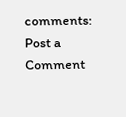comments:
Post a Comment